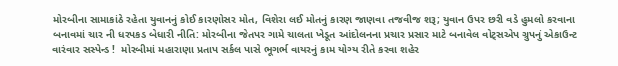મોરબીના સામાકાંઠે રહેતા યુવાનનું કોઈ કારણોસર મોત, વિશેરા લઈ મોતનું કારણ જાણવા તજવીજ શરૂ; યુવાન ઉપર છરી વડે હુમલો કરવાના બનાવમાં ચાર ની ધરપકડ બેધારી નીતિ: મોરબીના જેતપર ગામે ચાલતા ખેડૂત આંદોલનના પ્રચાર પ્રસાર માટે બનાવેલ વોટ્સએપ ગ્રુપનું એકાઉન્ટ વારંવાર સસ્પેન્ડ !  મોરબીમાં મહારાણા પ્રતાપ સર્કલ પાસે ભૂગર્ભ વાયરનું કામ યોગ્ય રીતે કરવા શહેર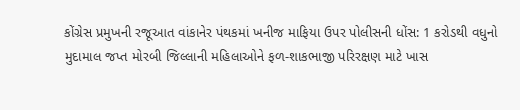કોંગ્રેસ પ્રમુખની રજૂઆત વાંકાનેર પંથકમાં ખનીજ માફિયા ઉપર પોલીસની ધોંસ: 1 કરોડથી વધુનો મુદામાલ જપ્ત મોરબી જિલ્લાની મહિલાઓને ફળ-શાકભાજી પરિરક્ષણ માટે ખાસ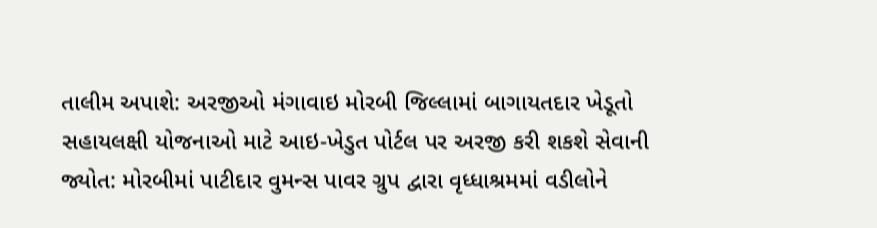તાલીમ અપાશે: અરજીઓ મંગાવાઇ મોરબી જિલ્લામાં બાગાયતદાર ખેડૂતો સહાયલક્ષી યોજનાઓ માટે આઇ-ખેડુત પોર્ટલ પર અરજી કરી શકશે સેવાની જ્યોત: મોરબીમાં પાટીદાર વુમન્સ પાવર ગ્રુપ દ્વારા વૃધ્ધાશ્રમમાં વડીલોને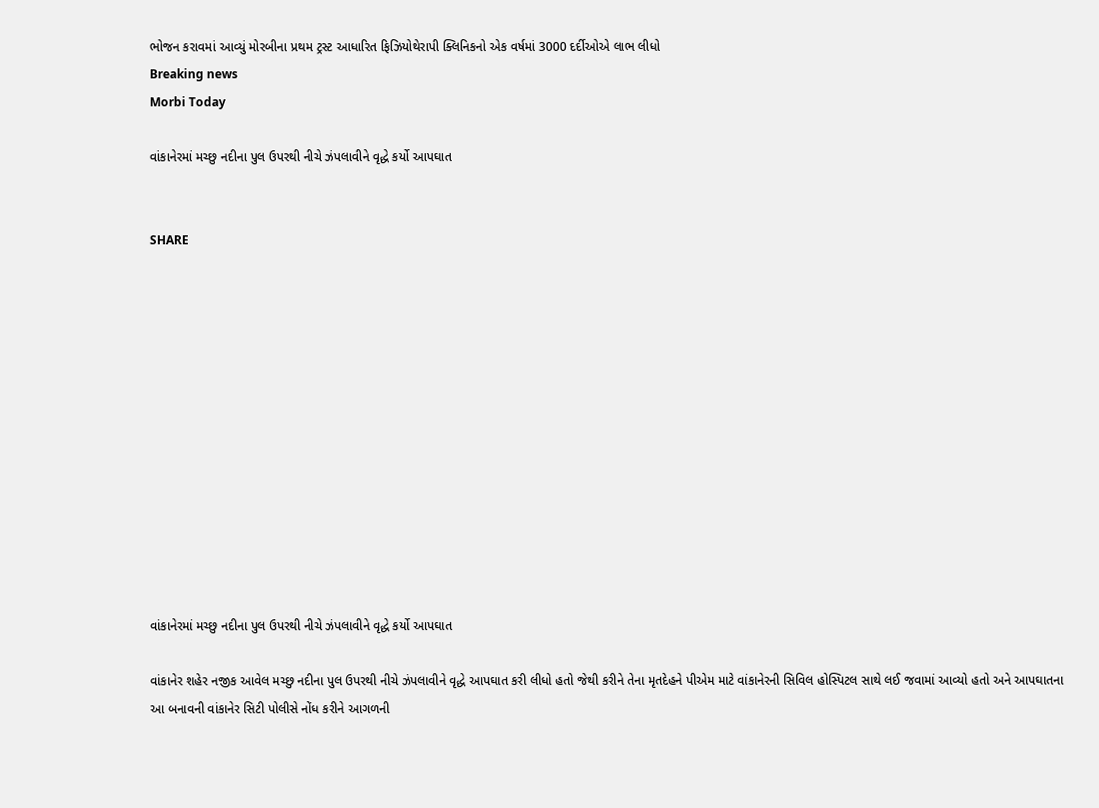ભોજન કરાવમાં આવ્યું મોરબીના પ્રથમ ટ્રસ્ટ આધારિત ફિઝિયોથેરાપી ક્લિનિકનો એક વર્ષમાં 3000 દર્દીઓએ લાભ લીધો
Breaking news
Morbi Today

વાંકાનેરમાં મચ્છુ નદીના પુલ ઉપરથી નીચે ઝંપલાવીને વૃદ્ધે કર્યો આપઘાત


SHARE













વાંકાનેરમાં મચ્છુ નદીના પુલ ઉપરથી નીચે ઝંપલાવીને વૃદ્ધે કર્યો આપઘાત

વાંકાનેર શહેર નજીક આવેલ મચ્છુ નદીના પુલ ઉપરથી નીચે ઝંપલાવીને વૃદ્ધે આપઘાત કરી લીધો હતો જેથી કરીને તેના મૃતદેહને પીએમ માટે વાંકાનેરની સિવિલ હોસ્પિટલ સાથે લઈ જવામાં આવ્યો હતો અને આપઘાતના આ બનાવની વાંકાનેર સિટી પોલીસે નોંધ કરીને આગળની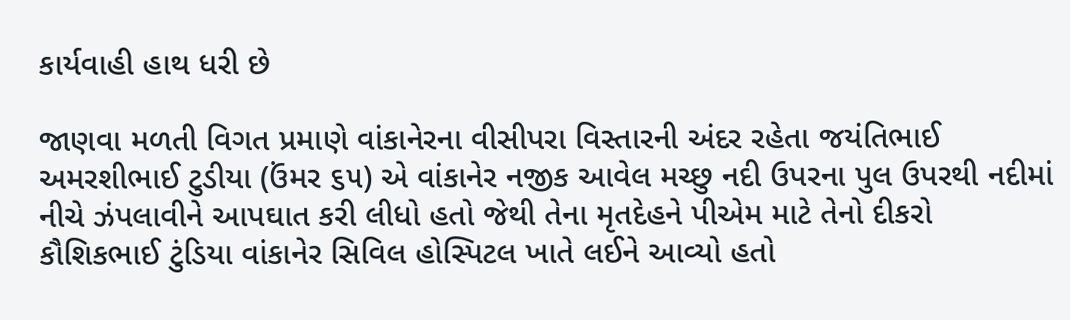કાર્યવાહી હાથ ધરી છે

જાણવા મળતી વિગત પ્રમાણે વાંકાનેરના વીસીપરા વિસ્તારની અંદર રહેતા જયંતિભાઈ અમરશીભાઈ ટુડીયા (ઉંમર ૬૫) એ વાંકાનેર નજીક આવેલ મચ્છુ નદી ઉપરના પુલ ઉપરથી નદીમાં નીચે ઝંપલાવીને આપઘાત કરી લીધો હતો જેથી તેના મૃતદેહને પીએમ માટે તેનો દીકરો કૌશિકભાઈ ટુંડિયા વાંકાનેર સિવિલ હોસ્પિટલ ખાતે લઈને આવ્યો હતો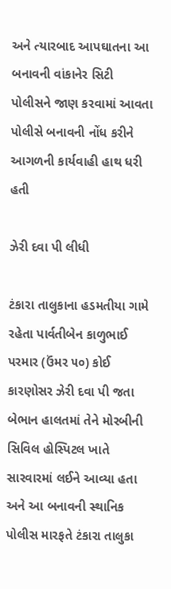અને ત્યારબાદ આપઘાતના આ બનાવની વાંકાનેર સિટી પોલીસને જાણ કરવામાં આવતા પોલીસે બનાવની નોંધ કરીને આગળની કાર્યવાહી હાથ ધરી હતી

ઝેરી દવા પી લીધી

ટંકારા તાલુકાના હડમતીયા ગામે રહેતા પાર્વતીબેન કાળુભાઈ પરમાર (ઉંમર ૫૦) કોઈ કારણોસર ઝેરી દવા પી જતા બેભાન હાલતમાં તેને મોરબીની સિવિલ હોસ્પિટલ ખાતે સારવારમાં લઈને આવ્યા હતા અને આ બનાવની સ્થાનિક પોલીસ મારફતે ટંકારા તાલુકા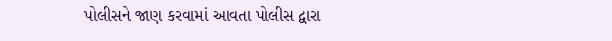પોલીસને જાણ કરવામાં આવતા પોલીસ દ્વારા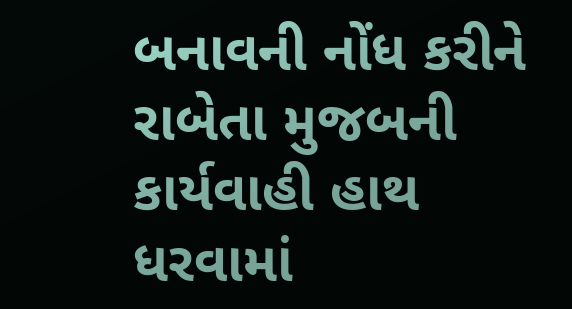બનાવની નોંધ કરીને રાબેતા મુજબની કાર્યવાહી હાથ ધરવામાં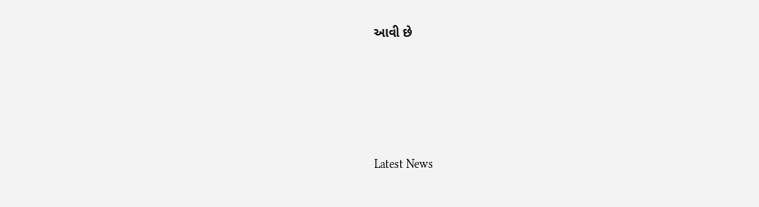આવી છે






Latest News